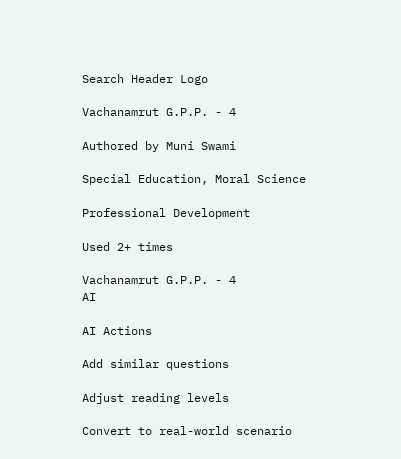Search Header Logo

Vachanamrut G.P.P. - 4

Authored by Muni Swami

Special Education, Moral Science

Professional Development

Used 2+ times

Vachanamrut G.P.P. - 4
AI

AI Actions

Add similar questions

Adjust reading levels

Convert to real-world scenario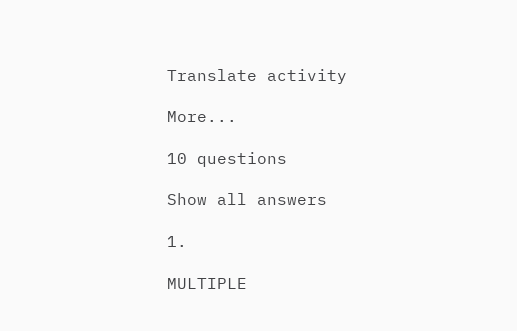Translate activity

More...

10 questions

Show all answers

1.

MULTIPLE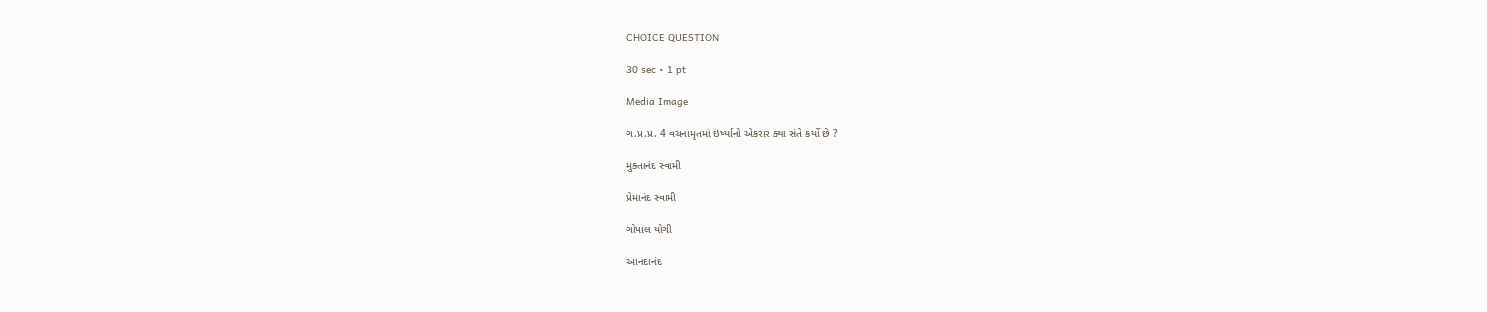CHOICE QUESTION

30 sec • 1 pt

Media Image

ગ.પ્ર.પ્ર. 4 વચનામૃતમાં ઇર્ષ્યાનો એકરાર ક્યા સંતે કર્યો છે ?

મુક્તાનંદ સ્વામી

પ્રેમાનંદ સ્વામી

ગોપાલ યોગી

આનંદાનંદ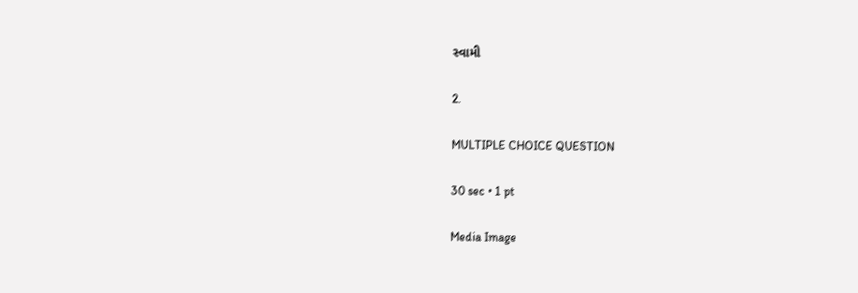સ્વામી

2.

MULTIPLE CHOICE QUESTION

30 sec • 1 pt

Media Image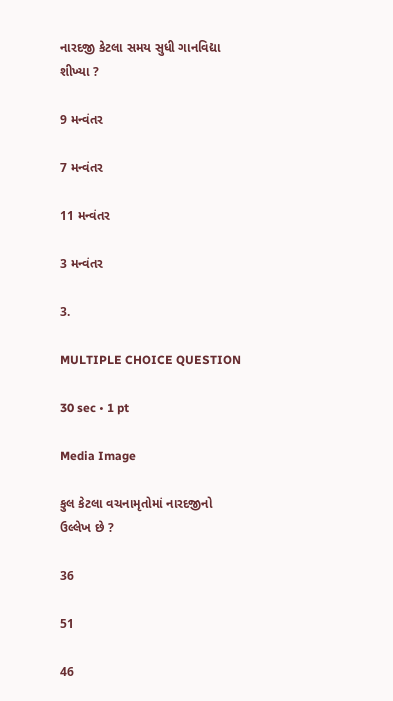નારદજી કેટલા સમય સુધી ગાનવિદ્યા શીખ્યા ?

9 મન્વંતર

7 મન્વંતર

11 મન્વંતર

3 મન્વંતર

3.

MULTIPLE CHOICE QUESTION

30 sec • 1 pt

Media Image

કુલ કેટલા વચનામૃતોમાં નારદજીનો ઉલ્લેખ છે ?

36

51

46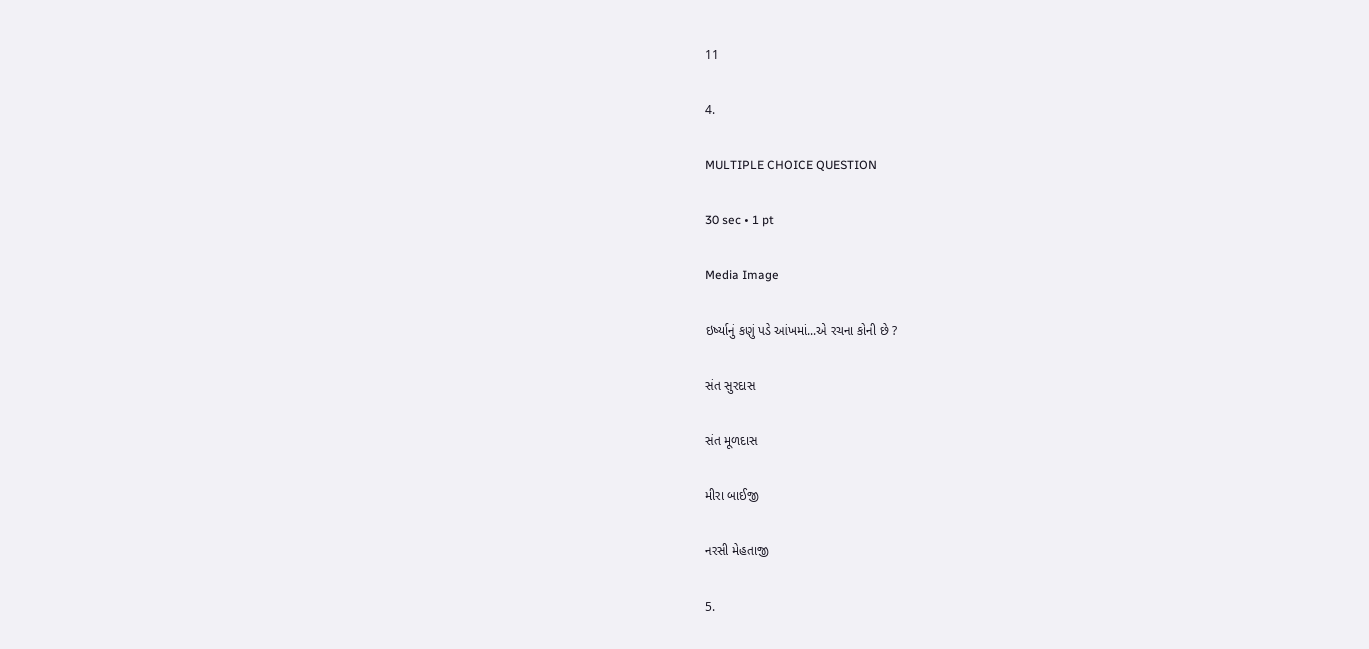11

4.

MULTIPLE CHOICE QUESTION

30 sec • 1 pt

Media Image

ઇર્ષ્યાનું કણું પડે આંખમાં...એ રચના કોની છે ?

સંત સુરદાસ

સંત મૂળદાસ

મીરા બાઈજી

નરસી મેહતાજી

5.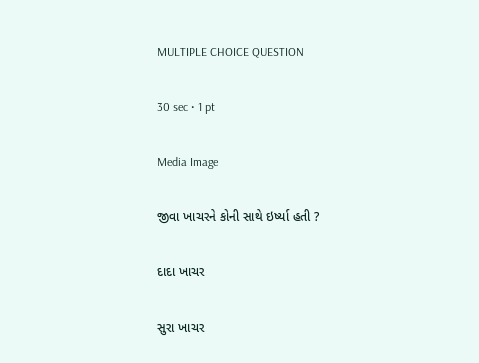MULTIPLE CHOICE QUESTION

30 sec • 1 pt

Media Image

જીવા ખાચરને કોની સાથે ઇર્ષ્યા હતી ?

દાદા ખાચર

સુરા ખાચર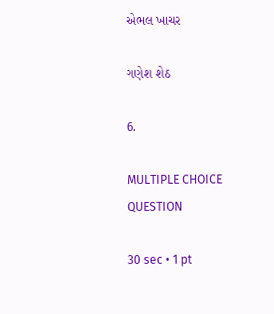એભલ ખાચર

ગણેશ શેઠ

6.

MULTIPLE CHOICE QUESTION

30 sec • 1 pt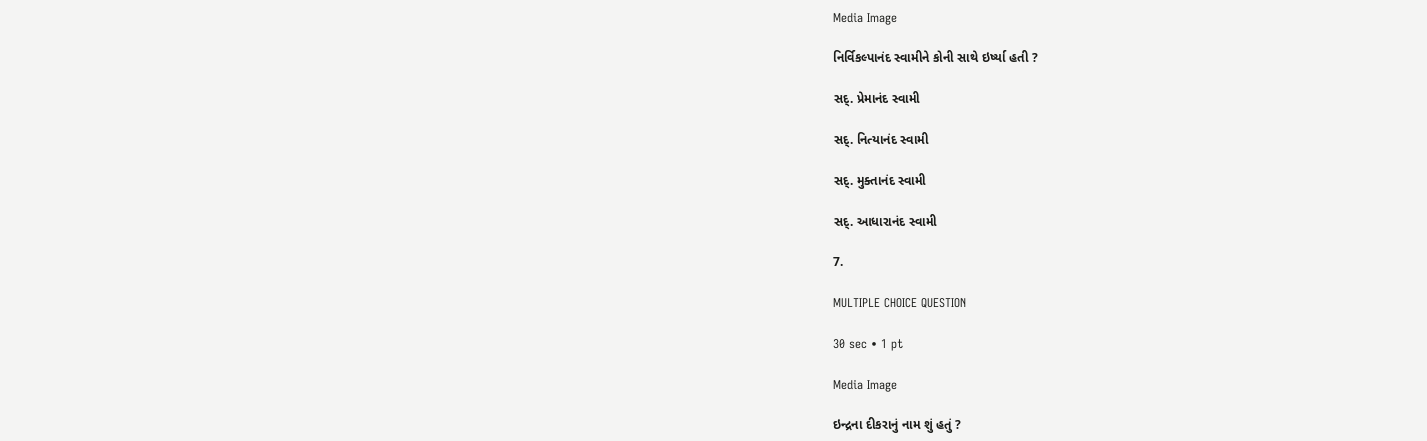Media Image

નિર્વિકલ્પાનંદ સ્વામીને કોની સાથે ઇર્ષ્યા હતી ?

સદ્. પ્રેમાનંદ સ્વામી

સદ્. નિત્યાનંદ સ્વામી

સદ્. મુક્તાનંદ સ્વામી

સદ્. આધારાનંદ સ્વામી

7.

MULTIPLE CHOICE QUESTION

30 sec • 1 pt

Media Image

ઇન્દ્રના દીકરાનું નામ શું હતું ?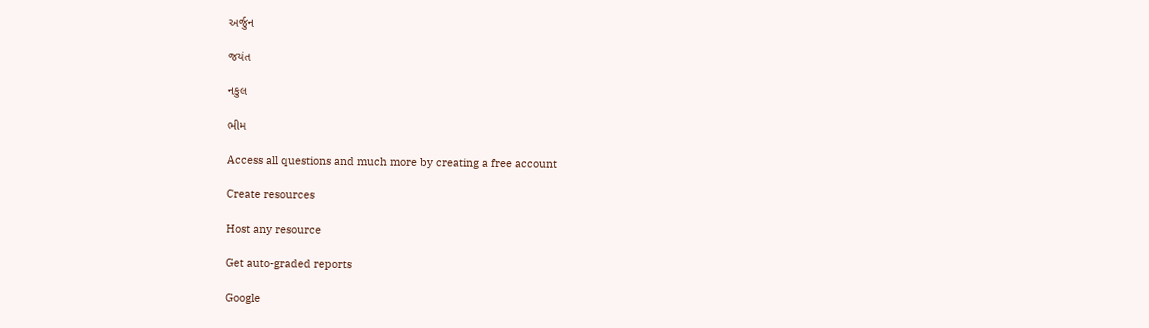અર્જુન

જયંત

નકુલ

ભીમ

Access all questions and much more by creating a free account

Create resources

Host any resource

Get auto-graded reports

Google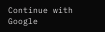Continue with Google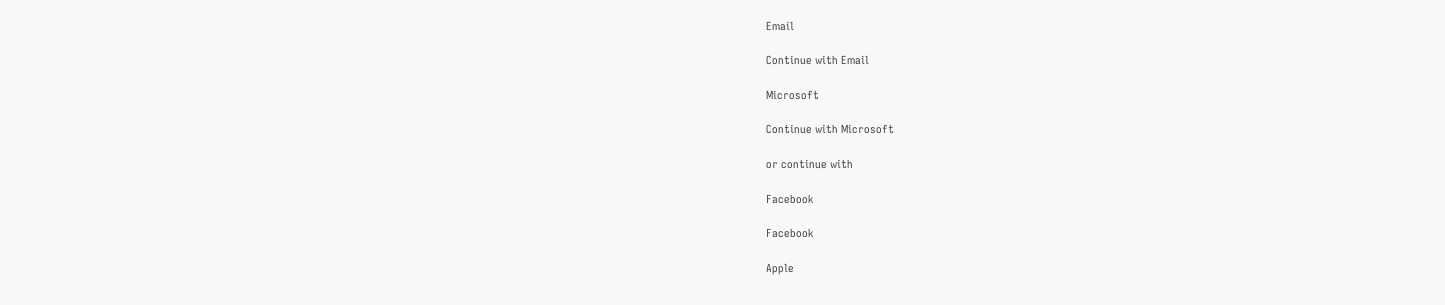Email

Continue with Email

Microsoft

Continue with Microsoft

or continue with

Facebook

Facebook

Apple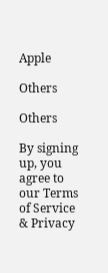Apple

Others

Others

By signing up, you agree to our Terms of Service & Privacy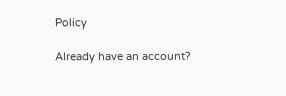Policy

Already have an account?